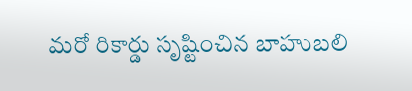మరో రికార్డు సృష్టించిన బాహుబలి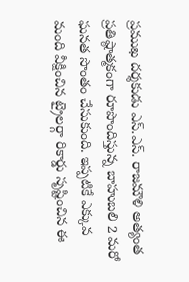ప్రముఖ దర్శకుడు ఎస్.ఎస్. రాజమౌళి అత్యంత ప్రతిష్ఠాత్మకంగా రూపొందిస్తున్న బాహుబలి 2 మరో ఘనత సొంతం చేసుకుంది. ఇప్పటికే ఎక్కువ మంది వీక్షించిన ట్రైలర్గా రికార్డు సృష్టించిన ఈ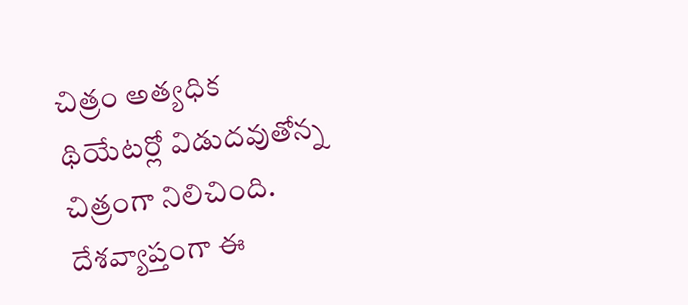చిత్రం అత్యధిక థియేటర్లో విడుదవుతోన్న చిత్రంగా నిలిచింది. దేశవ్యాప్తంగా ఈ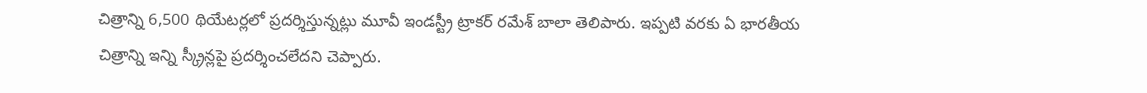చిత్రాన్ని 6,500 థియేటర్లలో ప్రదర్శిస్తున్నట్లు మూవీ ఇండస్ట్రీ ట్రాకర్ రమేశ్ బాలా తెలిపారు. ఇప్పటి వరకు ఏ భారతీయ చిత్రాన్ని ఇన్ని స్క్రీన్లపై ప్రదర్శించలేదని చెప్పారు.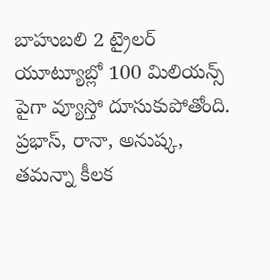బాహుబలి 2 ట్రైలర్ యూట్యూబ్లో 100 మిలియన్స్ పైగా వ్యూస్తో దూసుకుపోతోంది. ప్రభాస్, రానా, అనుష్క, తమన్నా కీలక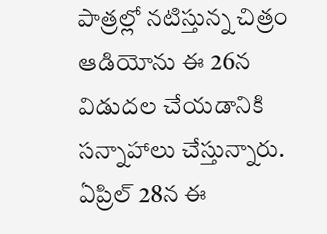పాత్రల్లో నటిస్తున్న చిత్రం ఆడియోను ఈ 26న విడుదల చేయడానికి సన్నాహాలు చేస్తున్నారు. ఏప్రిల్ 28న ఈ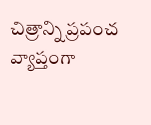చిత్రాన్ని ప్రపంచ వ్యాప్తంగా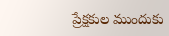ప్రేక్షకుల ముందుకు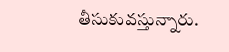తీసుకువస్తున్నారు.